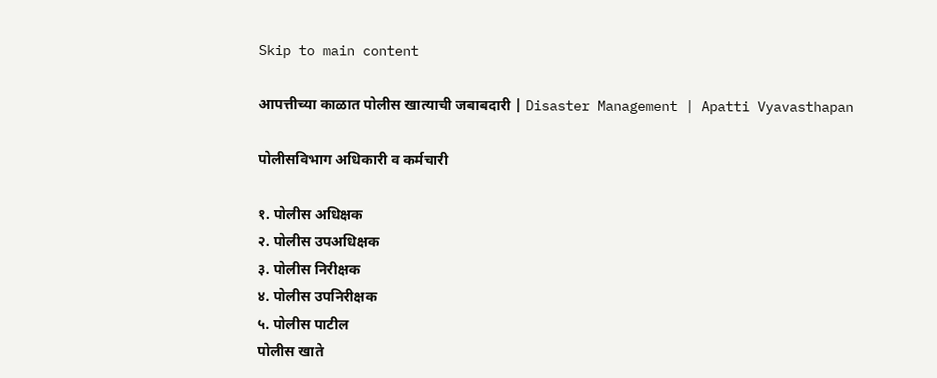Skip to main content

आपत्तीच्या काळात पोलीस खात्याची जबाबदारी | Disaster Management | Apatti Vyavasthapan

पोलीसविभाग अधिकारी व कर्मचारी

१. पोलीस अधिक्षक
२. पोलीस उपअधिक्षक
३. पोलीस निरीक्षक
४. पोलीस उपनिरीक्षक
५. पोलीस पाटील
पोलीस खाते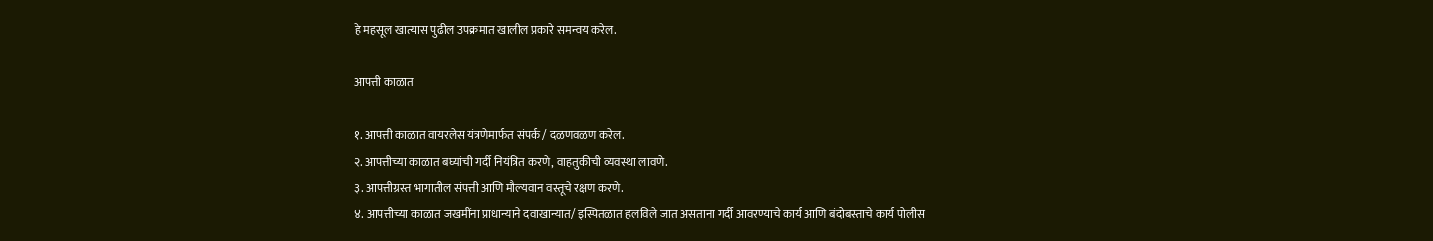हे महसूल खात्यास पुढील उपक्रमात खालील प्रकारे समन्वय करेल.

आपत्ती काळात

१. आपत्ती काळात वायरलेस यंत्रणेमार्फत संपर्क / दळणवळण करेल.
२. आपत्तीच्या काळात बघ्यांची गर्दी नियंत्रित करणे, वाहतुकीची व्यवस्था लावणे.
३. आपत्तीग्रस्त भागातील संपत्ती आणि मौल्यवान वस्तूचे रक्षण करणे.
४. आपत्तीच्या काळात जखमींना प्राधान्याने दवाखान्यात/ इस्पितळात हलविले जात असताना गर्दी आवरण्याचे कार्य आणि बंदोबस्ताचे कार्य पोलीस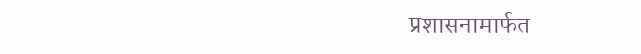प्रशासनामार्फत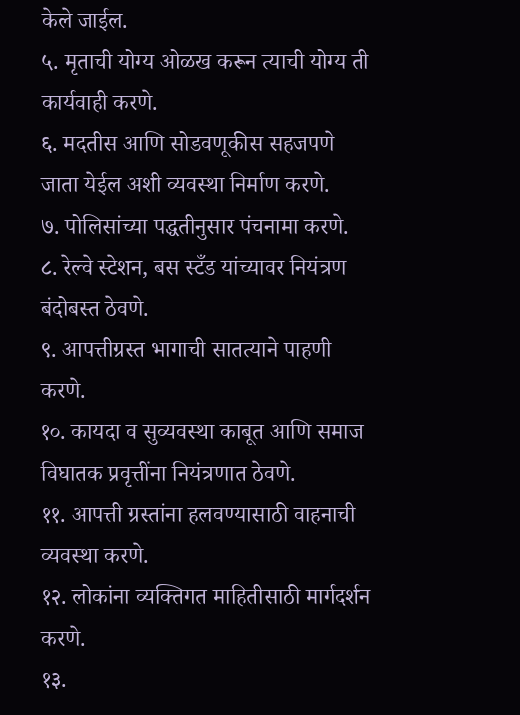केले जाईल.
५. मृताची योग्य ओळख करून त्याची योग्य ती कार्यवाही करणे.
६. मदतीस आणि सोडवणूकीस सहजपणे जाता येईल अशी व्यवस्था निर्माण करणे.
७. पोलिसांच्या पद्धतीनुसार पंचनामा करणे.
८. रेल्वे स्टेशन, बस स्टँड यांच्यावर नियंत्रण बंदोबस्त ठेवणे.
९. आपत्तीग्रस्त भागाची सातत्याने पाहणी करणे.
१०. कायदा व सुव्यवस्था काबूत आणि समाज विघातक प्रवृत्तींना नियंत्रणात ठेवणे.
११. आपत्ती ग्रस्तांना हलवण्यासाठी वाहनाची व्यवस्था करणे.
१२. लोकांना व्यक्तिगत माहितीसाठी मार्गदर्शन करणे.
१३.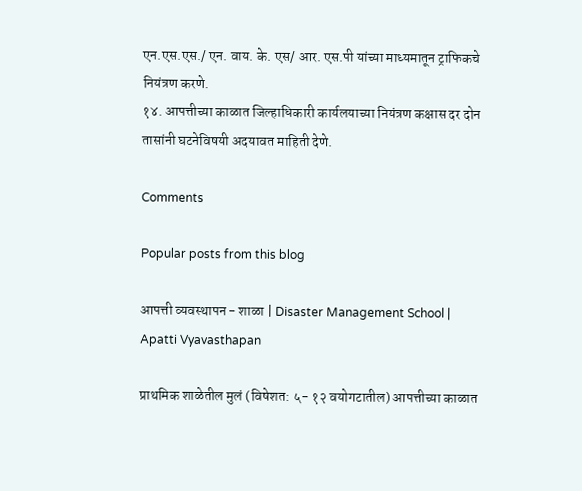एन.एस.एस./ एन. वाय. के. एस/ आर. एस.पी यांच्या माध्यमातून ट्राफिकचे नियंत्रण करणे.
१४. आपत्तीच्या काळात जिल्हाधिकारी कार्यलयाच्या नियंत्रण कक्षास दर दोन तासांनी घटनेविषयी अदयावत माहिती देणे.

Comments

Popular posts from this blog

आपत्ती व्यवस्थापन - शाळा | Disaster Management School | Apatti Vyavasthapan

प्राथमिक शाळेतील मुलं (विषेशत: ५- १२ वयोगटातील) आपत्तीच्या काळात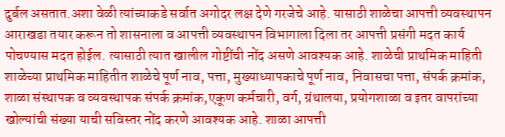दुर्बल असतात.अशा वेळी त्यांच्याकडे सर्वात अगोदर लक्ष देणे गरजेचे आहे. यासाठी शाळेचा आपत्ती व्यवस्थापन आराखडा तयार करून तो शासनाला व आपत्ती व्यवस्थापन विभागाला दिला तर आपत्ती प्रसंगी मदत कार्य पोचण्यास मदत होईल. त्यासाठी त्यात खालील गोष्टींची नोंद असणे आवश्यक आहे. शाळेची प्राथमिक माहिती शाळेच्या प्राथमिक माहितीत शाळेचे पूर्ण नाव, पत्ता, मुख्याध्यापकाचे पूर्ण नाव, निवासचा पत्ता, संपर्क क्रमांक, शाळा संस्थापक व व्यवस्थापक संपर्क क्रमांक,एकूण कर्मचारी, वर्ग, ग्रंथालया, प्रयोगशाळा व इतर वापरांच्या खोल्यांची संख्या याची सविस्तर नोंद करणे आवश्यक आहे. शाळा आपत्ती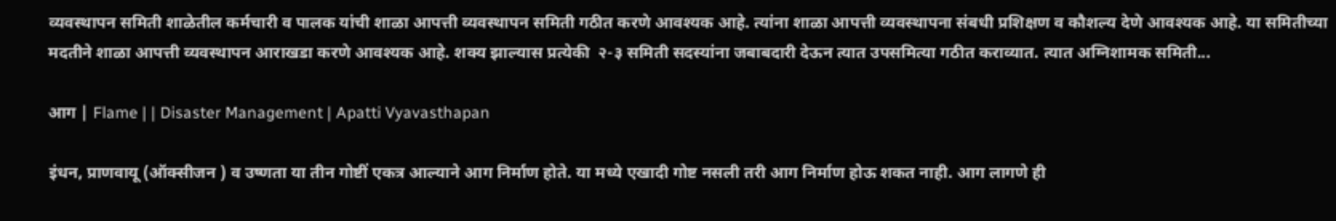व्यवस्थापन समिती शाळेतील कर्मचारी व पालक यांची शाळा आपत्ती व्यवस्थापन समिती गठीत करणे आवश्यक आहे. त्यांना शाळा आपत्ती व्यवस्थापना संबधी प्रशिक्षण व कौशल्य देणे आवश्यक आहे. या समितीच्या मदतीने शाळा आपत्ती व्यवस्थापन आराखडा करणे आवश्यक आहे. शक्य झाल्यास प्रत्येकी  २-३ समिती सदस्यांना जबाबदारी देऊन त्यात उपसमित्या गठीत कराव्यात. त्यात अग्निशामक समिती...

आग | Flame | | Disaster Management | Apatti Vyavasthapan

इंधन, प्राणवायू (ऑक्सीजन ) व उष्णता या तीन गोष्टीं एकत्र आल्याने आग निर्माण होते. या मध्ये एखादी गोष्ट नसली तरी आग निर्माण होऊ शकत नाही. आग लागणे ही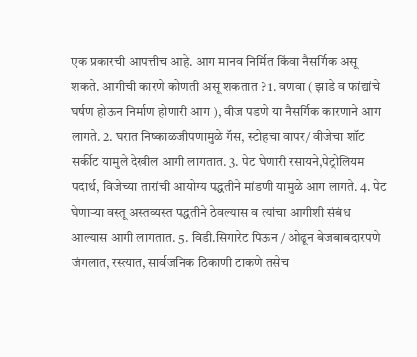एक प्रकारची आपत्तीच आहे. आग मानव निर्मित किंवा नैसर्गिक असू शकते. आगीची कारणे कोणती असू शकतात ? 1. वणवा ( झाडे व फांद्यांचे घर्षण होऊन निर्माण होणारी आग ), वीज पडणे या नैसर्गिक कारणाने आग लागते. 2. घरात निष्काळजीपणामुळे गॅस, स्टोहचा वापर/ वीजेचा शॉट सर्कीट यामुले देखील आगी लागतात. 3. पेट घेणारी रसायने,पेट्रोलियम पदार्थ, विजेच्या तारांची आयोग्य पद्धतीने मांडणी यामुळे आग लागते. 4. पेट घेणाऱ्या वस्तू अस्तव्यस्त पद्धतीने ठेवल्यास व त्यांचा आगीशी संबंध आल्यास आगी लागतात. 5. विडी.सिगारेट पिऊन / ओढून बेजबाबदारपणे जंगलात, रस्त्यात, सार्वजनिक ठिकाणी टाकणे तसेच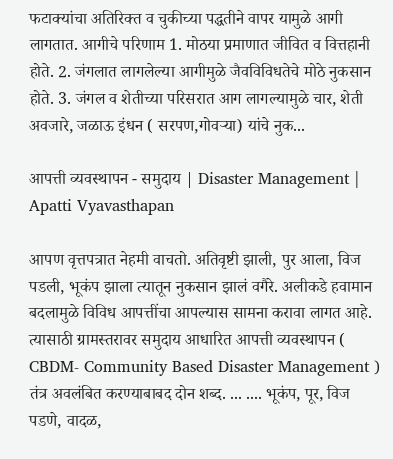फटाक्यांचा अतिरिक्त व चुकीच्या पद्धतीने वापर यामुळे आगी लागतात. आगीचे परिणाम 1. मोठया प्रमाणात जीवित व वित्तहानी होते. 2. जंगलात लागलेल्या आगीमुळे जैवविविधतेचे मोठे नुकसान होते. 3. जंगल व शेतीच्या परिसरात आग लागल्यामुळे चार, शेती अवजारे, जळाऊ इंधन ( सरपण,गोवऱ्या) यांचे नुक...

आपत्ती व्यवस्थापन - समुदाय | Disaster Management | Apatti Vyavasthapan

आपण वृत्तपत्रात नेहमी वाचतो. अतिवृष्टी झाली, पुर आला, विज पडली, भूकंप झाला त्यातून नुकसान झालं वगैरे. अलीकडे हवामान बदलामुळे विविध आपत्तींचा आपल्यास सामना करावा लागत आहे. त्यासाठी ग्रामस्तरावर समुदाय आधारित आपत्ती व्यवस्थापन ( CBDM- Community Based Disaster Management ) तंत्र अवलंबित करण्याबाबद दोन शब्द. ... .... भूकंप, पूर, विज पडणे, वादळ,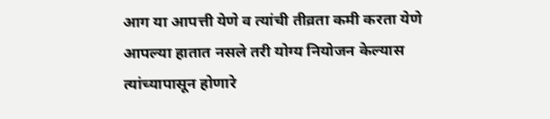आग या आपत्ती येणे व त्यांची तीव्रता कमी करता येणे आपल्या हातात नसले तरी योग्य नियोजन केल्यास त्यांच्यापासून होणारे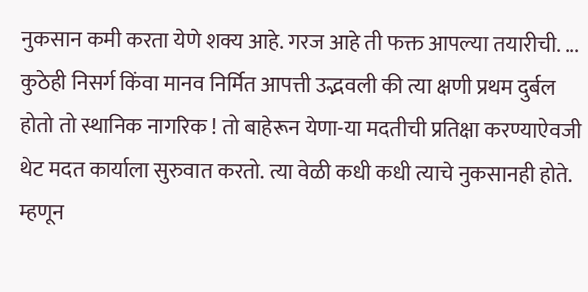नुकसान कमी करता येणे शक्य आहे. गरज आहे ती फक्त आपल्या तयारीची. ... कुठेही निसर्ग किंवा मानव निर्मित आपत्ती उद्भवली की त्या क्षणी प्रथम दुर्बल होतो तो स्थानिक नागरिक ! तो बाहेरून येणा-या मदतीची प्रतिक्षा करण्याऐवजी थेट मदत कार्याला सुरुवात करतो. त्या वेळी कधी कधी त्याचे नुकसानही होते. म्हणून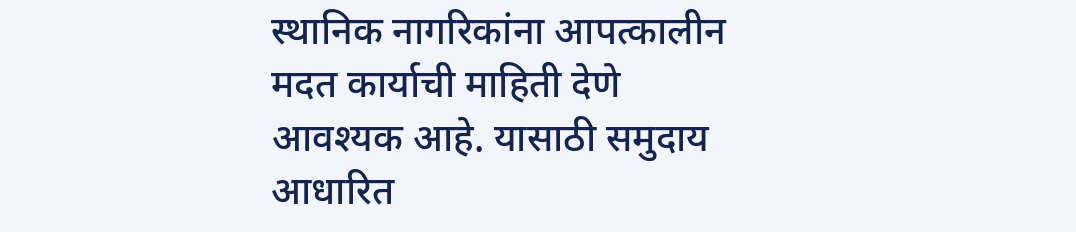स्थानिक नागरिकांना आपत्कालीन मदत कार्याची माहिती देणे आवश्यक आहे. यासाठी समुदाय आधारित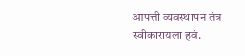आपत्ती व्यवस्थापन तंत्र स्वीकारायला हवं.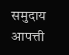समुदाय आपत्ती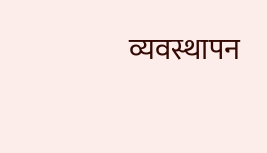व्यवस्थापन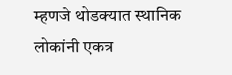म्हणजे थोडक्यात स्थानिक लोकांनी एकत्र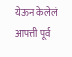येऊन केलेलं आपत्ती पूर्व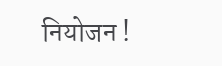नियोजन !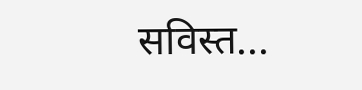सविस्त...